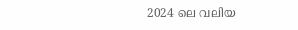2024 ലെ വലിയ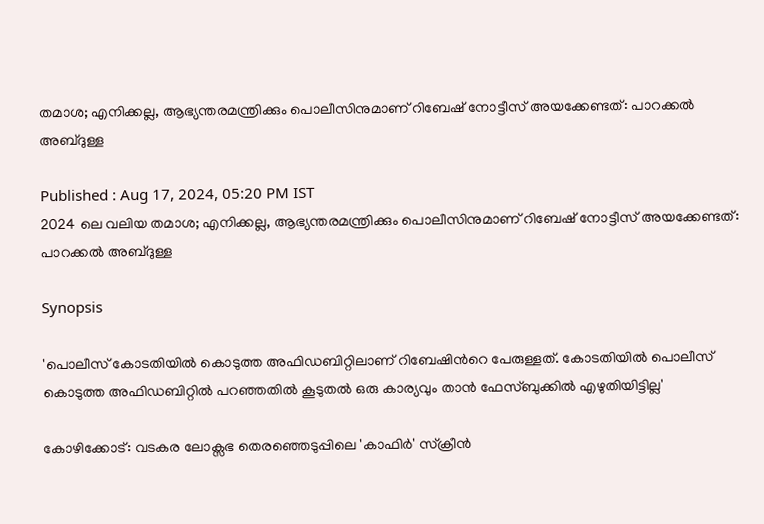തമാശ; എനിക്കല്ല, ആഭ്യന്തരമന്ത്രിക്കും പൊലീസിനുമാണ് റിബേഷ് നോട്ടീസ് അയക്കേണ്ടത്: പാറക്കൽ അബ്ദുള്ള

Published : Aug 17, 2024, 05:20 PM IST
2024 ലെ വലിയ തമാശ; എനിക്കല്ല, ആഭ്യന്തരമന്ത്രിക്കും പൊലീസിനുമാണ് റിബേഷ് നോട്ടീസ് അയക്കേണ്ടത്: പാറക്കൽ അബ്ദുള്ള

Synopsis

'പൊലീസ് കോടതിയിൽ കൊടുത്ത അഫിഡബിറ്റിലാണ് റിബേഷിന്‍റെ പേരുള്ളത്. കോടതിയിൽ പൊലീസ് കൊടുത്ത അഫിഡബിറ്റിൽ പറഞ്ഞതിൽ കൂടുതൽ ഒരു കാര്യവും താൻ ഫേസ്ബുക്കിൽ എഴുതിയിട്ടില്ല'

കോഴിക്കോട്: വടകര ലോക്സഭ തെരഞ്ഞെടുപ്പിലെ 'കാഫിർ' സ്ക്രീൻ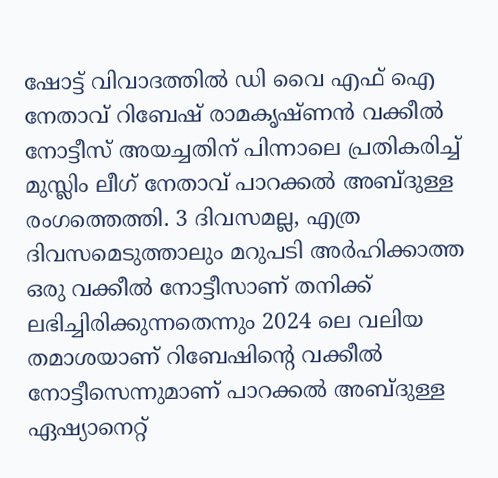ഷോട്ട് വിവാദത്തിൽ ഡി വൈ എഫ് ഐ നേതാവ് റിബേഷ് രാമകൃഷ്ണൻ വക്കീൽ നോട്ടീസ് അയച്ചതിന് പിന്നാലെ പ്രതികരിച്ച് മുസ്ലിം ലീഗ് നേതാവ് പാറക്കൽ അബ്ദുള്ള രംഗത്തെത്തി. 3 ദിവസമല്ല, എത്ര ദിവസമെടുത്താലും മറുപടി അർഹിക്കാത്ത ഒരു വക്കീൽ നോട്ടീസാണ് തനിക്ക് ലഭിച്ചിരിക്കുന്നതെന്നും 2024 ലെ വലിയ തമാശയാണ് റിബേഷിന്‍റെ വക്കീൽ നോട്ടീസെന്നുമാണ് പാറക്കൽ അബ്ദുള്ള ഏഷ്യാനെറ്റ്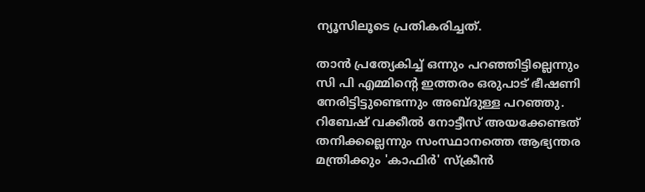ന്യൂസിലൂടെ പ്രതികരിച്ചത്.

താൻ പ്രത്യേകിച്ച് ഒന്നും പറഞ്ഞിട്ടില്ലെന്നും സി പി എമ്മിന്‍റെ ഇത്തരം ഒരുപാട് ഭീഷണി നേരിട്ടിട്ടുണ്ടെന്നും അബ്ദുള്ള പറഞ്ഞു. റിബേഷ് വക്കീൽ നോട്ടീസ് അയക്കേണ്ടത് തനിക്കല്ലെന്നും സംസ്ഥാനത്തെ ആഭ്യന്തര മന്ത്രിക്കും 'കാഫിർ' സ്ക്രീൻ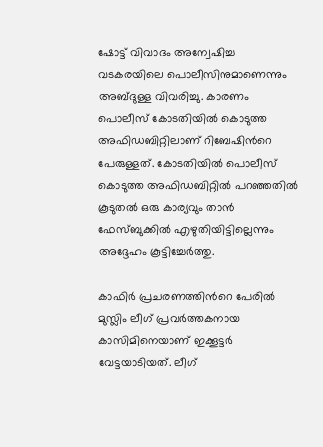ഷോട്ട് വിവാദം അന്വേഷിച്ച വടകരയിലെ പൊലീസിനുമാണെന്നും അബ്ദുള്ള വിവരിച്ചു. കാരണം പൊലീസ് കോടതിയിൽ കൊടുത്ത അഫിഡബിറ്റിലാണ് റിബേഷിന്‍റെ പേരുള്ളത്. കോടതിയിൽ പൊലീസ് കൊടുത്ത അഫിഡബിറ്റിൽ പറഞ്ഞതിൽ കൂടുതൽ ഒരു കാര്യവും താൻ ഫേസ്ബുക്കിൽ എഴുതിയിട്ടില്ലെന്നും അദ്ദേഹം കൂട്ടിച്ചേർത്തു.

കാഫിർ പ്രചരണത്തിന്‍റെ പേരിൽ മുസ്ലിം ലീഗ് പ്രവർത്തകനായ കാസിമിനെയാണ് ഇക്കൂട്ടർ വേട്ടയാടിയത്. ലീഗ്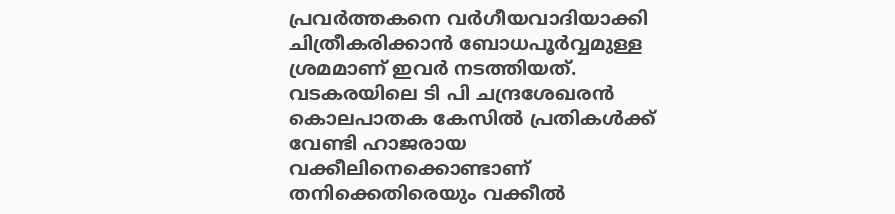പ്രവർത്തകനെ വർഗീയവാദിയാക്കി ചിത്രീകരിക്കാൻ ബോധപൂർവ്വമുള്ള ശ്രമമാണ് ഇവർ നടത്തിയത്. വടകരയിലെ ടി പി ചന്ദ്രശേഖരൻ കൊലപാതക കേസിൽ പ്രതികൾക്ക് വേണ്ടി ഹാജരായ വക്കീലിനെക്കൊണ്ടാണ് തനിക്കെതിരെയും വക്കീൽ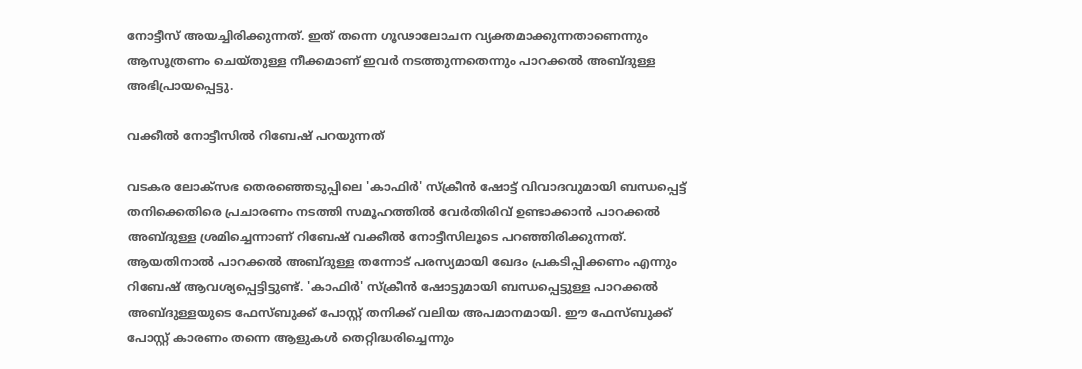നോട്ടീസ് അയച്ചിരിക്കുന്നത്. ഇത് തന്നെ ഗൂഢാലോചന വ്യക്തമാക്കുന്നതാണെന്നും ആസൂത്രണം ചെയ്തുള്ള നീക്കമാണ് ഇവർ നടത്തുന്നതെന്നും പാറക്കൽ അബ്ദുള്ള അഭിപ്രായപ്പെട്ടു.

വക്കീൽ നോട്ടീസിൽ റിബേഷ് പറയുന്നത്

വടകര ലോക്സഭ തെരഞ്ഞെടുപ്പിലെ 'കാഫിർ' സ്ക്രീൻ ഷോട്ട് വിവാദവുമായി ബന്ധപ്പെട്ട് തനിക്കെതിരെ പ്രചാരണം നടത്തി സമൂഹത്തിൽ വേർതിരിവ് ഉണ്ടാക്കാൻ പാറക്കൽ അബ്ദുള്ള ശ്രമിച്ചെന്നാണ് റിബേഷ് വക്കീൽ നോട്ടീസിലൂടെ പറഞ്ഞിരിക്കുന്നത്. ആയതിനാൽ പാറക്കൽ അബ്ദുള്ള തന്നോട് പരസ്യമായി ഖേദം പ്രകടിപ്പിക്കണം എന്നും റിബേഷ് ആവശ്യപ്പെട്ടിട്ടുണ്ട്. 'കാഫിർ' സ്ക്രീൻ ഷോട്ടുമായി ബന്ധപ്പെട്ടുള്ള പാറക്കൽ അബ്ദുള്ളയുടെ ഫേസ്ബുക്ക്‌ പോസ്റ്റ് തനിക്ക് വലിയ അപമാനമായി. ഈ ഫേസ്ബുക്ക് പോസ്റ്റ്‌ കാരണം തന്നെ ആളുകൾ തെറ്റിദ്ധരിച്ചെന്നും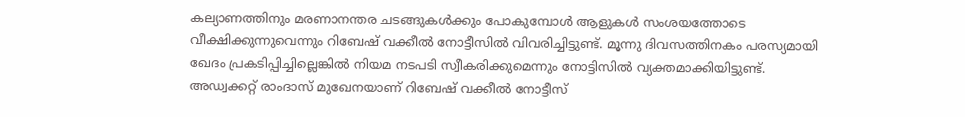കല്യാണത്തിനും മരണാനന്തര ചടങ്ങുകൾക്കും പോകുമ്പോൾ ആളുകൾ സംശയത്തോടെ വീക്ഷിക്കുന്നുവെന്നും റിബേഷ് വക്കീൽ നോട്ടീസിൽ വിവരിച്ചിട്ടുണ്ട്. മൂന്നു ദിവസത്തിനകം പരസ്യമായി ഖേദം പ്രകടിപ്പിച്ചില്ലെങ്കിൽ നിയമ നടപടി സ്വീകരിക്കുമെന്നും നോട്ടിസിൽ വ്യക്തമാക്കിയിട്ടുണ്ട്. അഡ്വക്കറ്റ് രാംദാസ് മുഖേനയാണ് റിബേഷ് വക്കീൽ നോട്ടീസ്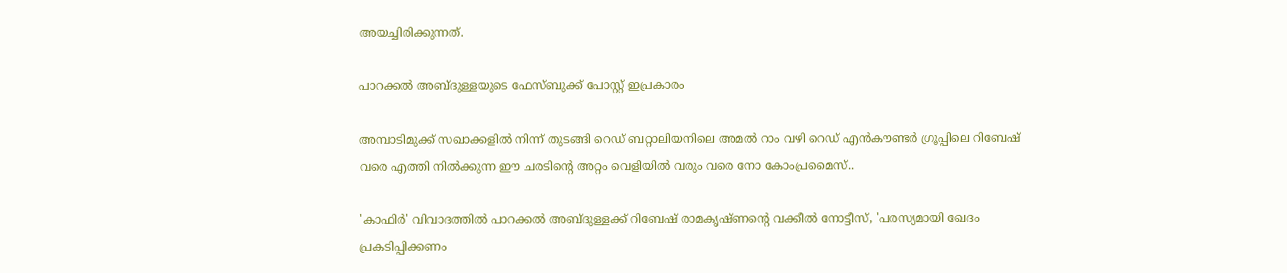അയച്ചിരിക്കുന്നത്.

പാറക്കൽ അബ്ദുള്ളയുടെ ഫേസ്ബുക്ക് പോസ്റ്റ് ഇപ്രകാരം

അമ്പാടിമുക്ക് സഖാക്കളിൽ നിന്ന് തുടങ്ങി റെഡ് ബറ്റാലിയനിലെ അമൽ റാം വഴി റെഡ് എൻകൗണ്ടർ ഗ്രൂപ്പിലെ റിബേഷ് വരെ എത്തി നിൽക്കുന്ന ഈ ചരടിന്റെ അറ്റം വെളിയിൽ വരും വരെ നോ കോംപ്രമൈസ്..

'കാഫിർ' വിവാദത്തിൽ പാറക്കൽ അബ്ദുള്ളക്ക് റിബേഷ് രാമകൃഷ്ണൻ്റെ വക്കീൽ നോട്ടീസ്, 'പരസ്യമായി ഖേദം പ്രകടിപ്പിക്കണം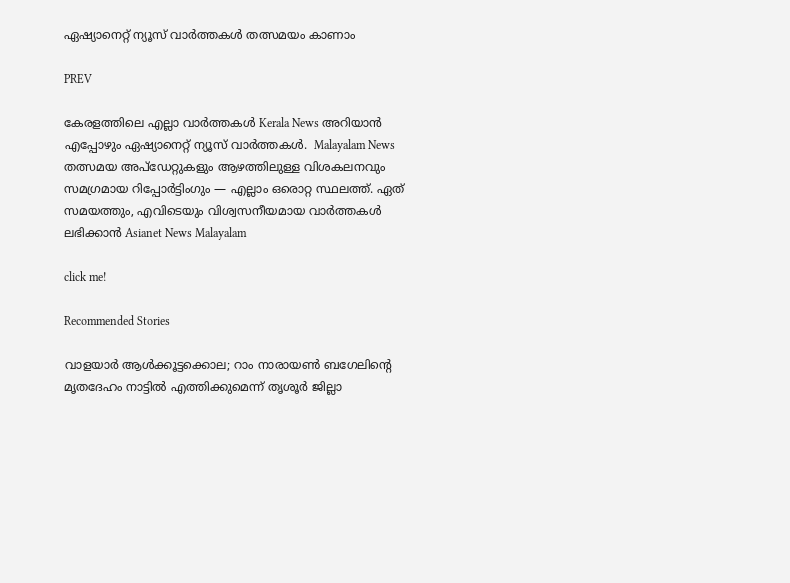ഏഷ്യാനെറ്റ് ന്യൂസ് വാർത്തകൾ തത്സമയം കാണാം

PREV

കേരളത്തിലെ എല്ലാ വാർത്തകൾ Kerala News അറിയാൻ  എപ്പോഴും ഏഷ്യാനെറ്റ് ന്യൂസ് വാർത്തകൾ.  Malayalam News   തത്സമയ അപ്‌ഡേറ്റുകളും ആഴത്തിലുള്ള വിശകലനവും സമഗ്രമായ റിപ്പോർട്ടിംഗും — എല്ലാം ഒരൊറ്റ സ്ഥലത്ത്. ഏത് സമയത്തും, എവിടെയും വിശ്വസനീയമായ വാർത്തകൾ ലഭിക്കാൻ Asianet News Malayalam

click me!

Recommended Stories

വാളയാര്‍ ആള്‍ക്കൂട്ടക്കൊല; റാം നാരായൺ ബഗേലിന്റെ മൃതദേഹം നാട്ടിൽ എത്തിക്കുമെന്ന് തൃശൂർ ജില്ലാ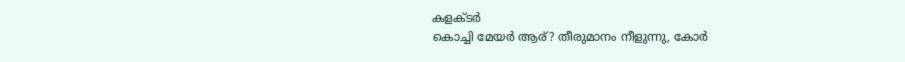കളക്ടർ
കൊച്ചി മേയര്‍ ആര്? തീരുമാനം നീളുന്നു, കോർ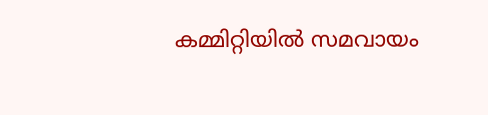കമ്മിറ്റിയിൽ സമവായം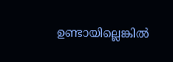ഉണ്ടായില്ലെങ്കിൽ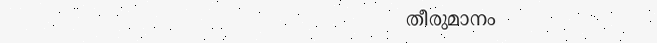തീരുമാനം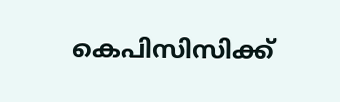കെപിസിസിക്ക്